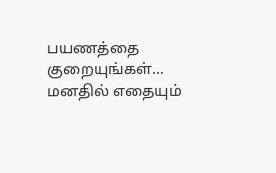பயணத்தை குறையுங்கள்... மனதில் எதையும்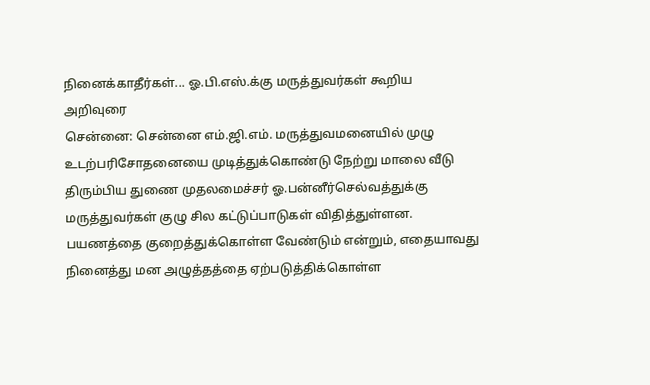நினைக்காதீர்கள்... ஓ.பி.எஸ்.க்கு மருத்துவர்கள் கூறிய அறிவுரை
சென்னை: சென்னை எம்.ஜி.எம். மருத்துவமனையில் முழு உடற்பரிசோதனையை முடித்துக்கொண்டு நேற்று மாலை வீடு திரும்பிய துணை முதலமைச்சர் ஓ.பன்னீர்செல்வத்துக்கு மருத்துவர்கள் குழு சில கட்டுப்பாடுகள் விதித்துள்ளன.
பயணத்தை குறைத்துக்கொள்ள வேண்டும் என்றும், எதையாவது நினைத்து மன அழுத்தத்தை ஏற்படுத்திக்கொள்ள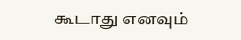கூடாது எனவும்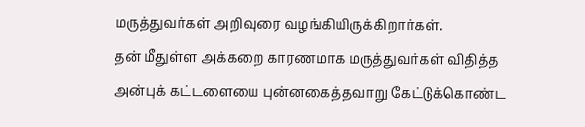மருத்துவர்கள் அறிவுரை வழங்கியிருக்கிறார்கள்.
தன் மீதுள்ள அக்கறை காரணமாக மருத்துவர்கள் விதித்த அன்புக் கட்டளையை புன்னகைத்தவாறு கேட்டுக்கொண்ட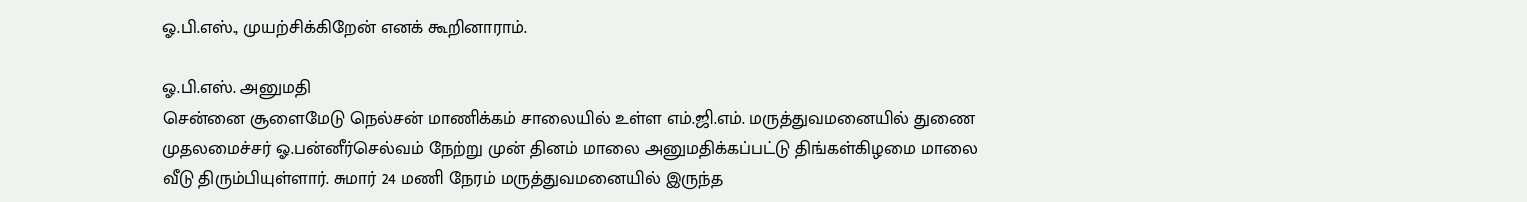ஓ.பி.எஸ்., முயற்சிக்கிறேன் எனக் கூறினாராம்.

ஓ.பி.எஸ். அனுமதி
சென்னை சூளைமேடு நெல்சன் மாணிக்கம் சாலையில் உள்ள எம்.ஜி.எம். மருத்துவமனையில் துணை முதலமைச்சர் ஓ.பன்னீர்செல்வம் நேற்று முன் தினம் மாலை அனுமதிக்கப்பட்டு திங்கள்கிழமை மாலை வீடு திரும்பியுள்ளார். சுமார் 24 மணி நேரம் மருத்துவமனையில் இருந்த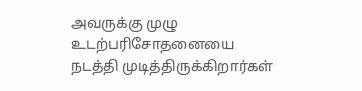அவருக்கு முழு உடற்பரிசோதனையை நடத்தி முடித்திருக்கிறார்கள்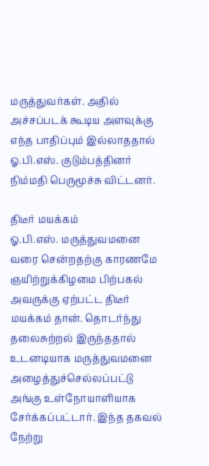மருத்துவர்கள். அதில் அச்சப்படக் கூடிய அளவுக்கு எந்த பாதிப்பும் இல்லாததால் ஓ.பி.எஸ். குடும்பத்தினர் நிம்மதி பெருமூச்சு விட்டனர்.

திடீர் மயக்கம்
ஓ.பி.எஸ். மருத்துவமனை வரை சென்றதற்கு காரணமே ஞயிற்றுக்கிழமை பிற்பகல் அவருக்கு ஏற்பட்ட திடீர் மயக்கம் தான். தொடர்ந்து தலைசுற்றல் இருந்ததால் உடனடியாக மருத்துவமனை அழைத்துச்செல்லப்பட்டு அங்கு உள்நோயாளியாக சேர்க்கப்பட்டார். இந்த தகவல் நேற்று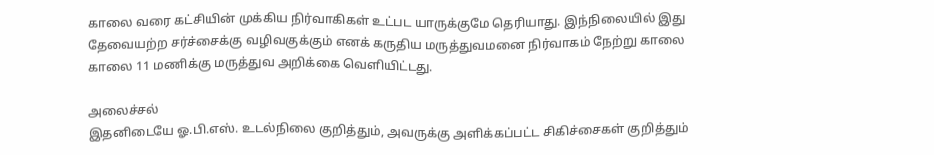காலை வரை கட்சியின் முக்கிய நிர்வாகிகள் உட்பட யாருக்குமே தெரியாது. இந்நிலையில் இது தேவையற்ற சர்ச்சைக்கு வழிவகுக்கும் எனக் கருதிய மருத்துவமனை நிர்வாகம் நேற்று காலை காலை 11 மணிக்கு மருத்துவ அறிக்கை வெளியிட்டது.

அலைச்சல்
இதனிடையே ஓ.பி.எஸ். உடல்நிலை குறித்தும், அவருக்கு அளிக்கப்பட்ட சிகிச்சைகள் குறித்தும்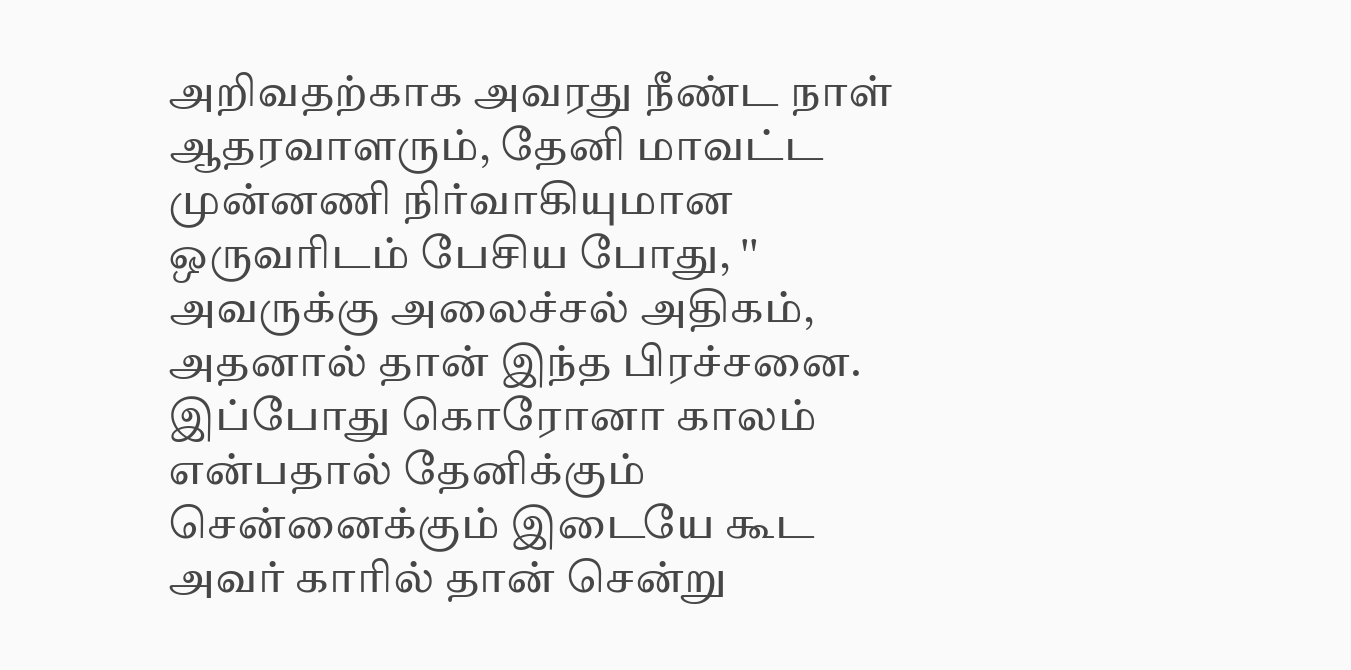அறிவதற்காக அவரது நீண்ட நாள் ஆதரவாளரும், தேனி மாவட்ட முன்னணி நிர்வாகியுமான ஒருவரிடம் பேசிய போது, '' அவருக்கு அலைச்சல் அதிகம், அதனால் தான் இந்த பிரச்சனை. இப்போது கொரோனா காலம் என்பதால் தேனிக்கும் சென்னைக்கும் இடையே கூட அவர் காரில் தான் சென்று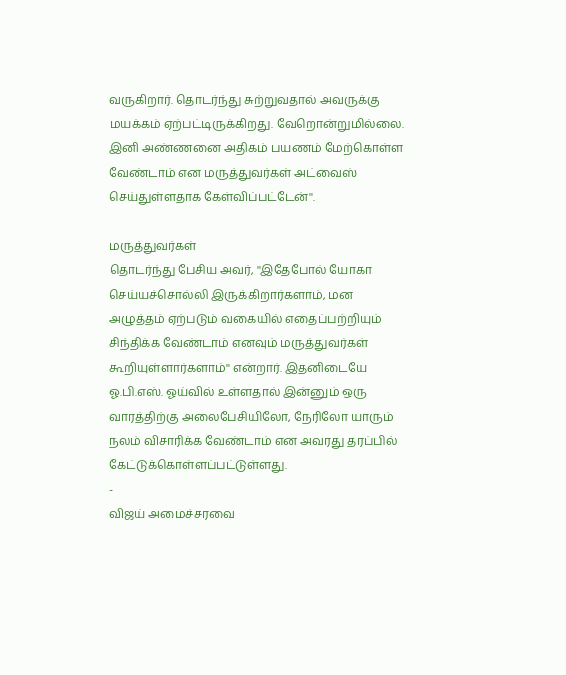வருகிறார். தொடர்ந்து சுற்றுவதால் அவருக்கு மயக்கம் ஏற்பட்டிருக்கிறது. வேறொன்றுமில்லை. இனி அண்ணனை அதிகம் பயணம் மேற்கொள்ள வேண்டாம் என மருத்துவர்கள் அட்வைஸ் செய்துள்ளதாக கேள்விப்பட்டேன்''.

மருத்துவர்கள்
தொடர்ந்து பேசிய அவர், ''இதேபோல் யோகா செய்யச்சொல்லி இருக்கிறார்களாம், மன அழுத்தம் ஏற்படும் வகையில் எதைப்பற்றியும் சிந்திக்க வேண்டாம் எனவும் மருத்துவர்கள் கூறியுள்ளார்களாம்'' என்றார். இதனிடையே ஓ.பி.எஸ். ஓய்வில் உள்ளதால் இன்னும் ஒரு வாரத்திற்கு அலைபேசியிலோ, நேரிலோ யாரும் நலம் விசாரிக்க வேண்டாம் என அவரது தரப்பில் கேட்டுக்கொள்ளப்பட்டுள்ளது.
-
விஜய் அமைச்சரவை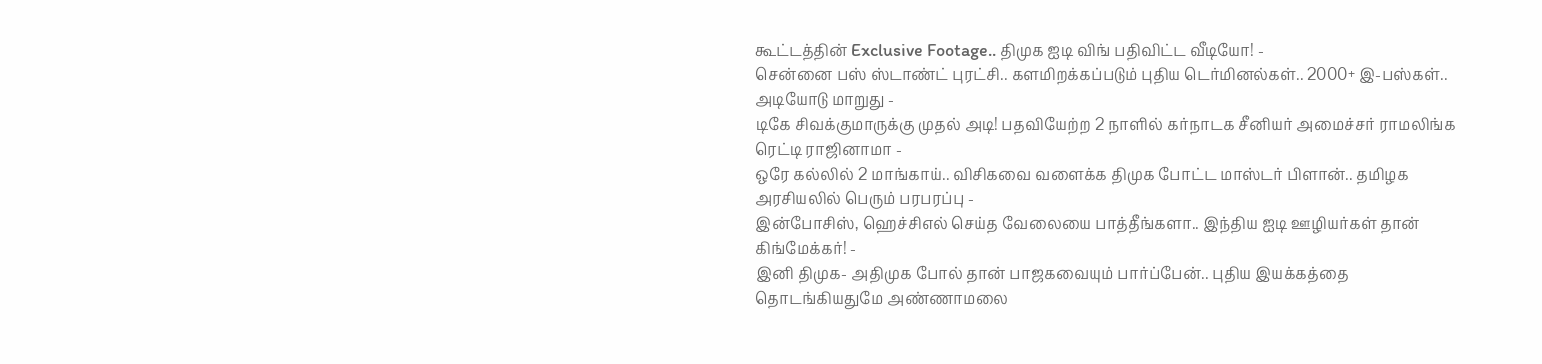கூட்டத்தின் Exclusive Footage.. திமுக ஐடி விங் பதிவிட்ட வீடியோ! -
சென்னை பஸ் ஸ்டாண்ட் புரட்சி.. களமிறக்கப்படும் புதிய டெர்மினல்கள்.. 2000+ இ-பஸ்கள்.. அடியோடு மாறுது -
டிகே சிவக்குமாருக்கு முதல் அடி! பதவியேற்ற 2 நாளில் கர்நாடக சீனியர் அமைச்சர் ராமலிங்க ரெட்டி ராஜினாமா -
ஒரே கல்லில் 2 மாங்காய்.. விசிகவை வளைக்க திமுக போட்ட மாஸ்டர் பிளான்.. தமிழக அரசியலில் பெரும் பரபரப்பு -
இன்போசிஸ், ஹெச்சிஎல் செய்த வேலையை பாத்தீங்களா.. இந்திய ஐடி ஊழியர்கள் தான் கிங்மேக்கர்! -
இனி திமுக- அதிமுக போல் தான் பாஜகவையும் பார்ப்பேன்.. புதிய இயக்கத்தை தொடங்கியதுமே அண்ணாமலை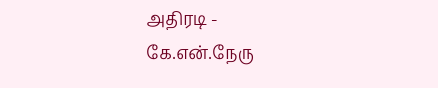அதிரடி -
கே.என்.நேரு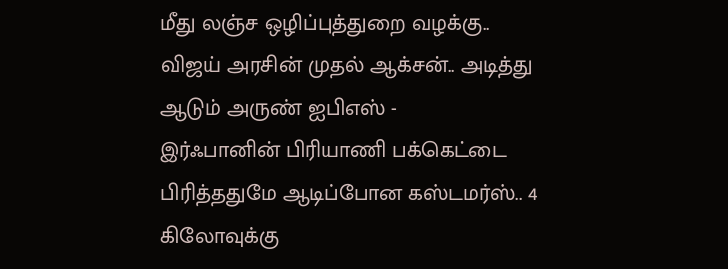மீது லஞ்ச ஒழிப்புத்துறை வழக்கு.. விஜய் அரசின் முதல் ஆக்சன்.. அடித்து ஆடும் அருண் ஐபிஎஸ் -
இர்ஃபானின் பிரியாணி பக்கெட்டை பிரித்ததுமே ஆடிப்போன கஸ்டமர்ஸ்.. 4 கிலோவுக்கு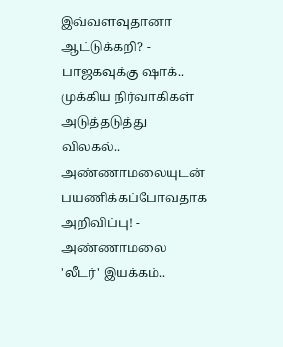இவ்வளவுதானா ஆட்டுக்கறி? -
பாஜகவுக்கு ஷாக்.. முக்கிய நிர்வாகிகள் அடுத்தடுத்து விலகல்.. அண்ணாமலையுடன் பயணிக்கப்போவதாக அறிவிப்பு! -
அண்ணாமலை 'லீடர்' இயக்கம்..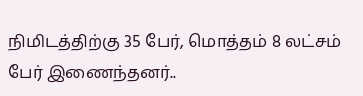நிமிடத்திற்கு 35 பேர், மொத்தம் 8 லட்சம் பேர் இணைந்தனர்..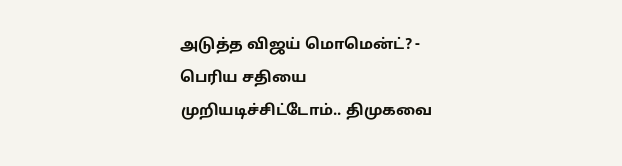அடுத்த விஜய் மொமென்ட்? -
பெரிய சதியை முறியடிச்சிட்டோம்.. திமுகவை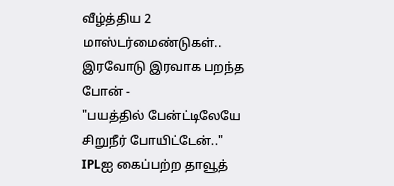வீழ்த்திய 2 மாஸ்டர்மைண்டுகள்.. இரவோடு இரவாக பறந்த போன் -
"பயத்தில் பேன்ட்டிலேயே சிறுநீர் போயிட்டேன்.." IPLஐ கைப்பற்ற தாவூத்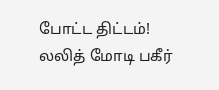போட்ட திட்டம்! லலித் மோடி பகீர்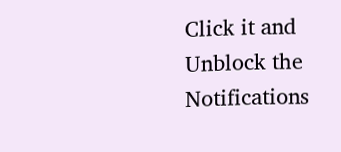Click it and Unblock the Notifications